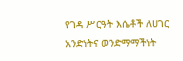የገዳ ሥርዓት እሴቶች ለሀገር አንድነትና ወንድማማችነት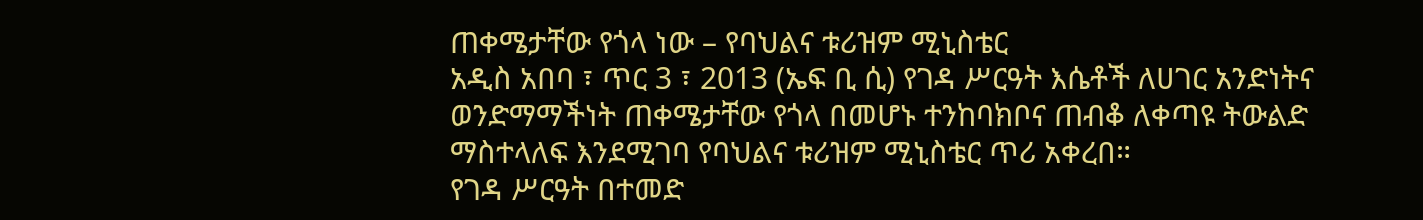ጠቀሜታቸው የጎላ ነው – የባህልና ቱሪዝም ሚኒስቴር
አዲስ አበባ ፣ ጥር 3 ፣ 2013 (ኤፍ ቢ ሲ) የገዳ ሥርዓት እሴቶች ለሀገር አንድነትና ወንድማማችነት ጠቀሜታቸው የጎላ በመሆኑ ተንከባክቦና ጠብቆ ለቀጣዩ ትውልድ ማስተላለፍ እንደሚገባ የባህልና ቱሪዝም ሚኒስቴር ጥሪ አቀረበ።
የገዳ ሥርዓት በተመድ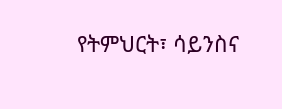የትምህርት፣ ሳይንስና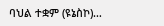ባህል ተቋም (ዩኔስኮ)…